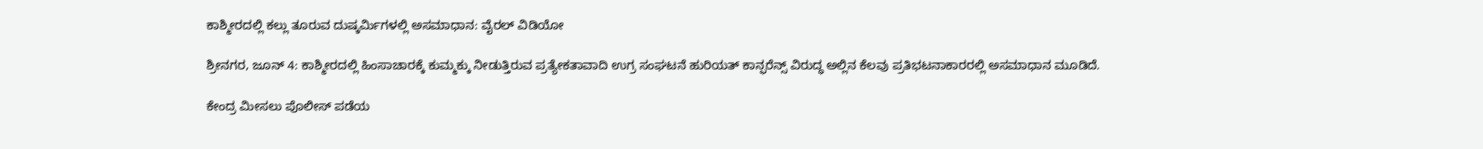ಕಾಶ್ಮೀರದಲ್ಲಿ ಕಲ್ಲು ತೂರುವ ದುಷ್ಕರ್ಮಿಗಳಲ್ಲಿ ಅಸಮಾಧಾನ: ವೈರಲ್ ವಿಡಿಯೋ

ಶ್ರೀನಗರ, ಜೂನ್ 4: ಕಾಶ್ಮೀರದಲ್ಲಿ ಹಿಂಸಾಚಾರಕ್ಕೆ ಕುಮ್ಮಕ್ಕು ನೀಡುತ್ತಿರುವ ಪ್ರತ್ಯೇಕತಾವಾದಿ ಉಗ್ರ ಸಂಘಟನೆ ಹುರಿಯತ್ ಕಾನ್ಫರೆನ್ಸ್ ವಿರುದ್ಧ ಅಲ್ಲಿನ ಕೆಲವು ಪ್ರತಿಭಟನಾಕಾರರಲ್ಲಿ ಅಸಮಾಧಾನ ಮೂಡಿದೆ.

ಕೇಂದ್ರ ಮೀಸಲು ಪೊಲೀಸ್ ಪಡೆಯ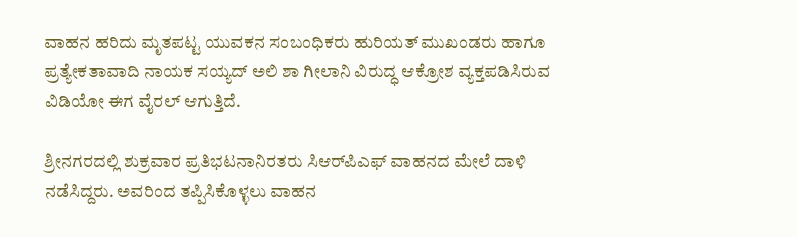ವಾಹನ ಹರಿದು ಮೃತಪಟ್ಟ ಯುವಕನ ಸಂಬಂಧಿಕರು ಹುರಿಯತ್ ಮುಖಂಡರು ಹಾಗೂ ಪ್ರತ್ಯೇಕತಾವಾದಿ ನಾಯಕ ಸಯ್ಯದ್ ಅಲಿ ಶಾ ಗೀಲಾನಿ ವಿರುದ್ಧ ಆಕ್ರೋಶ ವ್ಯಕ್ತಪಡಿಸಿರುವ ವಿಡಿಯೋ ಈಗ ವೈರಲ್ ಆಗುತ್ತಿದೆ.

ಶ್ರೀನಗರದಲ್ಲಿ ಶುಕ್ರವಾರ ಪ್ರತಿಭಟನಾನಿರತರು ಸಿಆರ್‌ಪಿಎಫ್ ವಾಹನದ ಮೇಲೆ ದಾಳಿ ನಡೆಸಿದ್ದರು. ಅವರಿಂದ ತಪ್ಪಿಸಿಕೊಳ್ಳಲು ವಾಹನ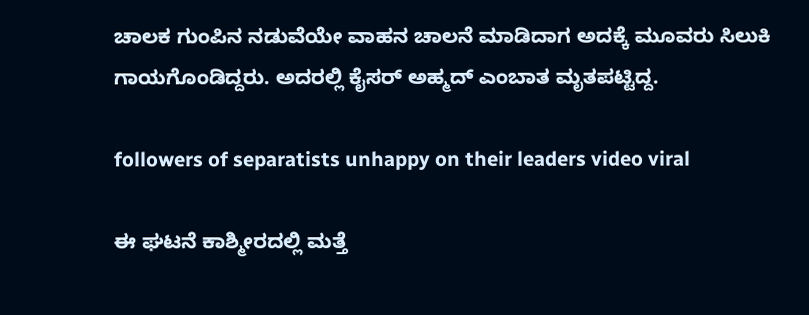ಚಾಲಕ ಗುಂಪಿನ ನಡುವೆಯೇ ವಾಹನ ಚಾಲನೆ ಮಾಡಿದಾಗ ಅದಕ್ಕೆ ಮೂವರು ಸಿಲುಕಿ ಗಾಯಗೊಂಡಿದ್ದರು. ಅದರಲ್ಲಿ ಕೈಸರ್ ಅಹ್ಮದ್ ಎಂಬಾತ ಮೃತಪಟ್ಟಿದ್ದ.

followers of separatists unhappy on their leaders video viral

ಈ ಘಟನೆ ಕಾಶ್ಮೀರದಲ್ಲಿ ಮತ್ತೆ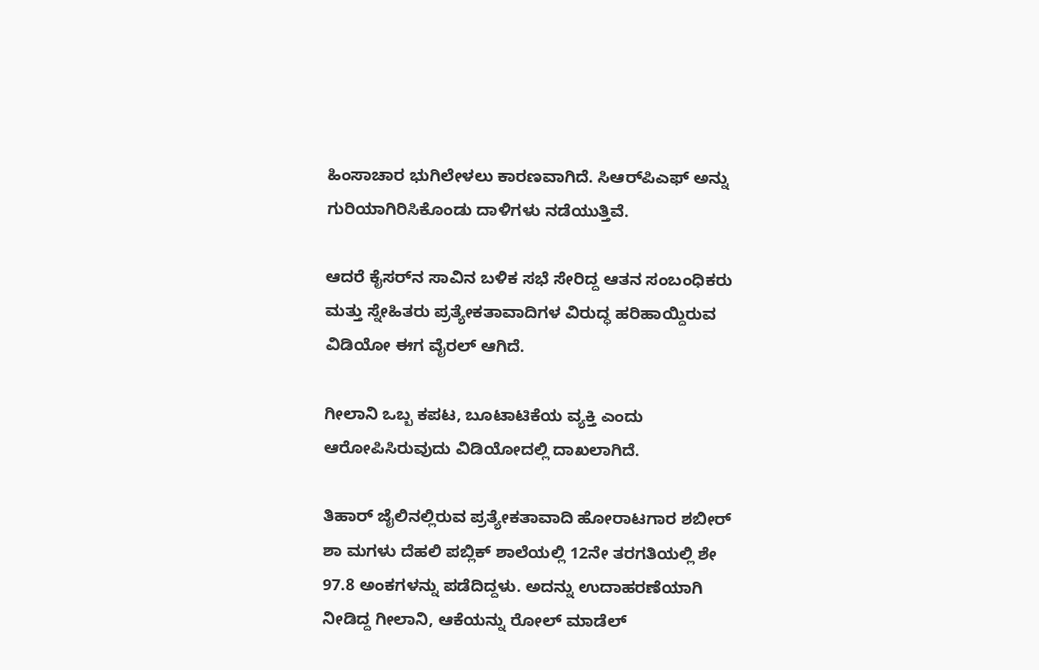ಹಿಂಸಾಚಾರ ಭುಗಿಲೇಳಲು ಕಾರಣವಾಗಿದೆ. ಸಿಆರ್‌ಪಿಎಫ್ ಅನ್ನು ಗುರಿಯಾಗಿರಿಸಿಕೊಂಡು ದಾಳಿಗಳು ನಡೆಯುತ್ತಿವೆ.

ಆದರೆ ಕೈಸರ್‌ನ ಸಾವಿನ ಬಳಿಕ ಸಭೆ ಸೇರಿದ್ದ ಆತನ ಸಂಬಂಧಿಕರು ಮತ್ತು ಸ್ನೇಹಿತರು ಪ್ರತ್ಯೇಕತಾವಾದಿಗಳ ವಿರುದ್ಧ ಹರಿಹಾಯ್ದಿರುವ ವಿಡಿಯೋ ಈಗ ವೈರಲ್ ಆಗಿದೆ.

ಗೀಲಾನಿ ಒಬ್ಬ ಕಪಟ, ಬೂಟಾಟಿಕೆಯ ವ್ಯಕ್ತಿ ಎಂದು ಆರೋಪಿಸಿರುವುದು ವಿಡಿಯೋದಲ್ಲಿ ದಾಖಲಾಗಿದೆ.

ತಿಹಾರ್ ಜೈಲಿನಲ್ಲಿರುವ ಪ್ರತ್ಯೇಕತಾವಾದಿ ಹೋರಾಟಗಾರ ಶಬೀರ್ ಶಾ ಮಗಳು ದೆಹಲಿ ಪಬ್ಲಿಕ್ ಶಾಲೆಯಲ್ಲಿ 12ನೇ ತರಗತಿಯಲ್ಲಿ ಶೇ 97.8 ಅಂಕಗಳನ್ನು ಪಡೆದಿದ್ದಳು. ಅದನ್ನು ಉದಾಹರಣೆಯಾಗಿ ನೀಡಿದ್ದ ಗೀಲಾನಿ, ಆಕೆಯನ್ನು ರೋಲ್ ಮಾಡೆಲ್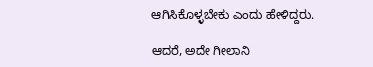ಆಗಿಸಿಕೊಳ್ಳಬೇಕು ಎಂದು ಹೇಳಿದ್ದರು.

ಆದರೆ, ಅದೇ ಗೀಲಾನಿ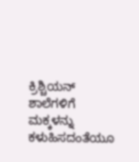ಕ್ರಿಶ್ಚಿಯನ್ ಶಾಲೆಗಳಿಗೆ ಮಕ್ಕಳನ್ನು ಕಳುಹಿಸದಂತೆಯೂ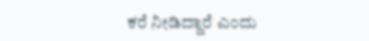ಕರೆ ನೀಡಿದ್ದಾರೆ ಎಂದು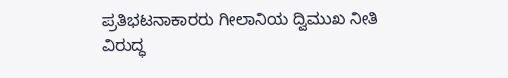ಪ್ರತಿಭಟನಾಕಾರರು ಗೀಲಾನಿಯ ದ್ವಿಮುಖ ನೀತಿ ವಿರುದ್ಧ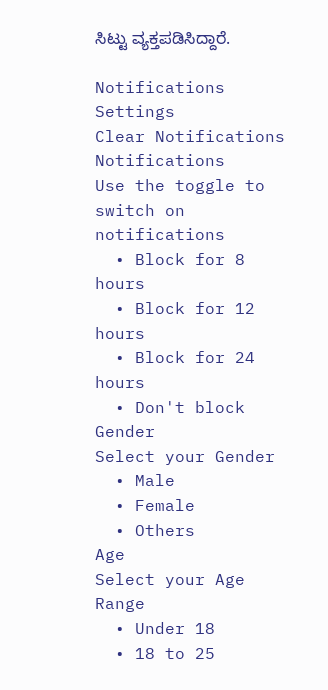ಸಿಟ್ಟು ವ್ಯಕ್ತಪಡಿಸಿದ್ದಾರೆ.

Notifications
Settings
Clear Notifications
Notifications
Use the toggle to switch on notifications
  • Block for 8 hours
  • Block for 12 hours
  • Block for 24 hours
  • Don't block
Gender
Select your Gender
  • Male
  • Female
  • Others
Age
Select your Age Range
  • Under 18
  • 18 to 25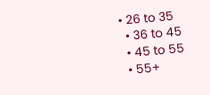• 26 to 35
  • 36 to 45
  • 45 to 55
  • 55+